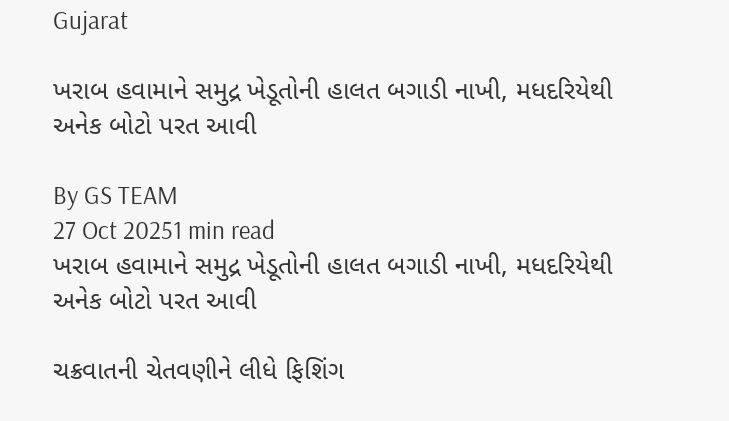Gujarat

ખરાબ હવામાને સમુદ્ર ખેડૂતોની હાલત બગાડી નાખી, મધદરિયેથી અનેક બોટો પરત આવી

By GS TEAM
27 Oct 20251 min read
ખરાબ હવામાને સમુદ્ર ખેડૂતોની હાલત બગાડી નાખી, મધદરિયેથી અનેક બોટો પરત આવી

ચક્રવાતની ચેતવણીને લીધે ફિશિંગ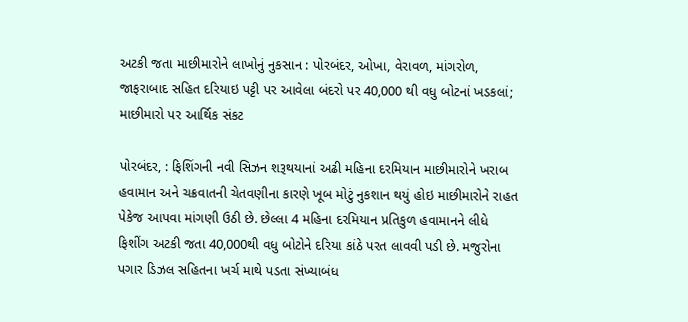અટકી જતા માછીમારોને લાખોનું નુકસાન : પોરબંદર, ઓખા, વેરાવળ, માંગરોળ, જાફરાબાદ સહિત દરિયાઇ પટ્ટી પર આવેલા બંદરો પર 40,000 થી વધુ બોટનાં ખડકલાં; માછીમારો પર આર્થિક સંકટ

પોરબંદર, : ફિશિંગની નવી સિઝન શરૂથયાનાં અઢી મહિના દરમિયાન માછીમારોને ખરાબ હવામાન અને ચક્રવાતની ચેતવણીના કારણે ખૂબ મોટું નુકશાન થયું હોઇ માછીમારોને રાહત પેકેજ આપવા માંગણી ઉઠી છે. છેલ્લા 4 મહિના દરમિયાન પ્રતિકુળ હવામાનને લીધે ફિશીંગ અટકી જતા 40,000થી વધુ બોટોને દરિયા કાંઠે પરત લાવવી પડી છે. મજુરોના પગાર ડિઝલ સહિતના ખર્ચ માથે પડતા સંખ્યાબંધ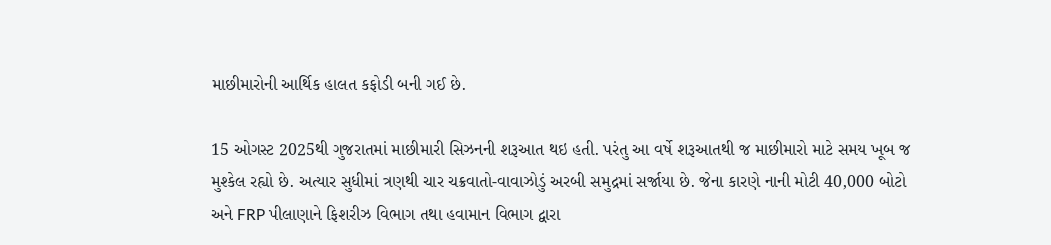માછીમારોની આર્થિક હાલત કફોડી બની ગઈ છે.

15 ઓગસ્ટ 2025થી ગુજરાતમાં માછીમારી સિઝનની શરૂઆત થઇ હતી. પરંતુ આ વર્ષે શરૂઆતથી જ માછીમારો માટે સમય ખૂબ જ મુશ્કેલ રહ્યો છે. અત્યાર સુધીમાં ત્રણથી ચાર ચક્રવાતો-વાવાઝોડું અરબી સમુદ્રમાં સર્જાયા છે. જેના કારણે નાની મોટી 40,000 બોટો અને FRP પીલાણાને ફિશરીઝ વિભાગ તથા હવામાન વિભાગ દ્વારા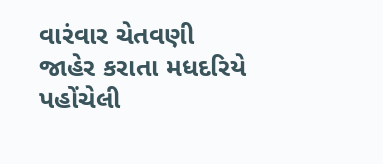વારંવાર ચેતવણી જાહેર કરાતા મધદરિયે પહોંચેલી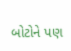બોટોને પણ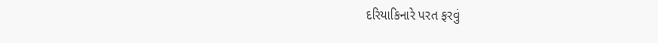દરિયાકિનારે પરત ફરવું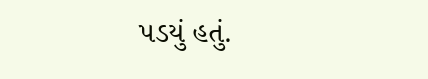પડયું હતું.